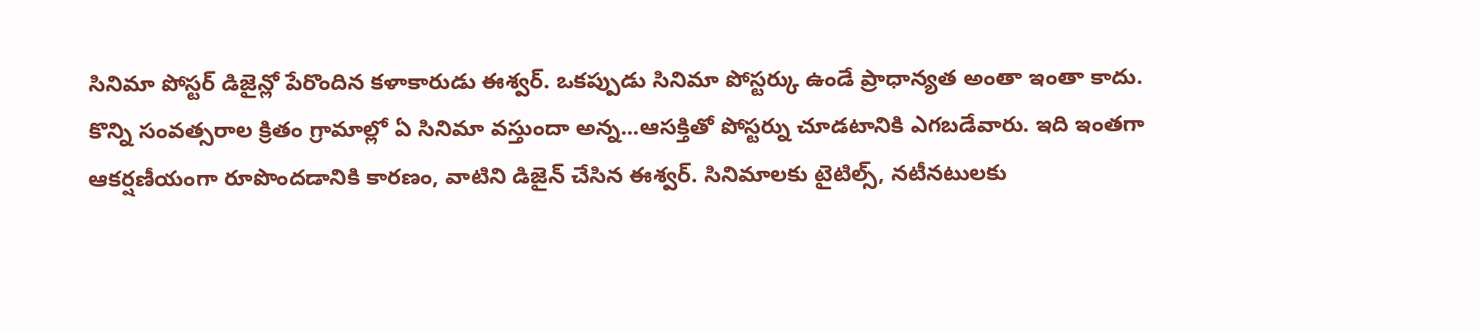సినిమా పోస్టర్ డిజైన్లో పేరొందిన కళాకారుడు ఈశ్వర్. ఒకప్పుడు సినిమా పోస్టర్కు ఉండే ప్రాధాన్యత అంతా ఇంతా కాదు.
కొన్ని సంవత్సరాల క్రితం గ్రామాల్లో ఏ సినిమా వస్తుందా అన్న...ఆసక్తితో పోస్టర్ను చూడటానికి ఎగబడేవారు. ఇది ఇంతగా
ఆకర్షణీయంగా రూపొందడానికి కారణం, వాటిని డిజైన్ చేసిన ఈశ్వర్. సినిమాలకు టైటిల్స్, నటీనటులకు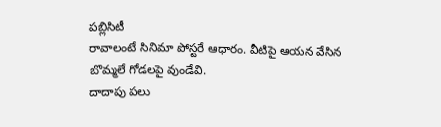పబ్లిసిటీ
రావాలంటే సినిమా పోస్టరే ఆధారం. వీటిపై ఆయన వేసిన బొమ్మలే గోడలపై వుండేవి.
దాదాపు పలు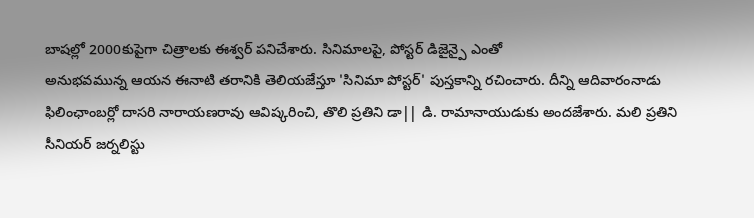బాషల్లో 2000కుపైగా చిత్రాలకు ఈశ్వర్ పనిచేశారు. సినిమాలపై, పోస్టర్ డిజైన్పై ఎంతో
అనుభవమున్న ఆయన ఈనాటి తరానికి తెలియజేస్తూ 'సినిమా పోస్టర్' పుస్తకాన్ని రచించారు. దీన్ని ఆదివారంనాడు
ఫిలింఛాంబర్లో దాసరి నారాయణరావు ఆవిష్కరించి, తొలి ప్రతిని డా|| డి. రామానాయుడుకు అందజేశారు. మలి ప్రతిని
సీనియర్ జర్నలిస్టు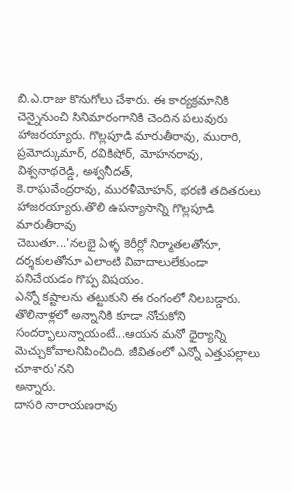బి.ఎ.రాజు కొనుగోలు చేశారు. ఈ కార్యక్రమానికి చెన్నైనుంచి సినిమారంగానికి చెందిన పలువురు
హాజరయ్యారు. గొల్లపూడి మారుతీరావు, మురారి, ప్రమోద్కుమార్, రవికిషోర్, మోహనరావు, విశ్వనాథరెడ్డి, అశ్వనీదత్,
కె.రాఘవేంద్రరావు, మురళీమోహన్, భరణి తదితరులు హాజరయ్యారు.తొలి ఉపన్యాసాన్ని గొల్లపూడి మారుతీరావు
చెబుతూ...'నలభై ఏళ్ళ కెరీర్లో నిర్మాతలతోనూ, దర్శకులతోనూ ఎలాంటి వివాదాలులేకుండా పనిచేయడం గొప్ప విషయం.
ఎన్నో కష్టాలను తట్టుకుని ఈ రంగంలో నిలబడ్డారు. తొలినాళ్లలో అన్నానికి కూడా నోచుకోని
సందర్భాలున్నాయంటే...ఆయన మనో ధైర్యాన్ని మెచ్చుకోవాలనిపించింది. జీవితంలో ఎన్నో ఎత్తుపల్లాలు చూశారు'నని
అన్నారు.
దాసరి నారాయణరావు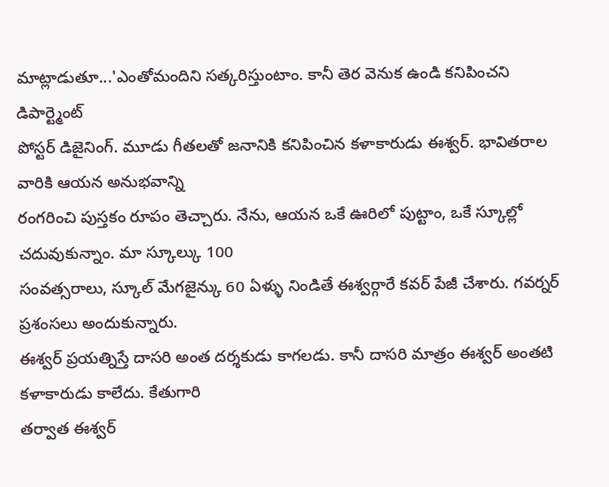మాట్లాడుతూ...'ఎంతోమందిని సత్కరిస్తుంటాం. కానీ తెర వెనుక ఉండి కనిపించని డిపార్ట్మెంట్
పోస్టర్ డిజైనింగ్. మూడు గీతలతో జనానికి కనిపించిన కళాకారుడు ఈశ్వర్. భావితరాల వారికి ఆయన అనుభవాన్ని
రంగరించి పుస్తకం రూపం తెచ్చారు. నేను, ఆయన ఒకే ఊరిలో పుట్టాం, ఒకే స్కూల్లో చదువుకున్నాం. మా స్కూల్కు 100
సంవత్సరాలు, స్కూల్ మేగజైన్కు 60 ఏళ్ళు నిండితే ఈశ్వర్గారే కవర్ పేజీ చేశారు. గవర్నర్ ప్రశంసలు అందుకున్నారు.
ఈశ్వర్ ప్రయత్నిస్తే దాసరి అంత దర్శకుడు కాగలడు. కానీ దాసరి మాత్రం ఈశ్వర్ అంతటి కళాకారుడు కాలేదు. కేతుగారి
తర్వాత ఈశ్వర్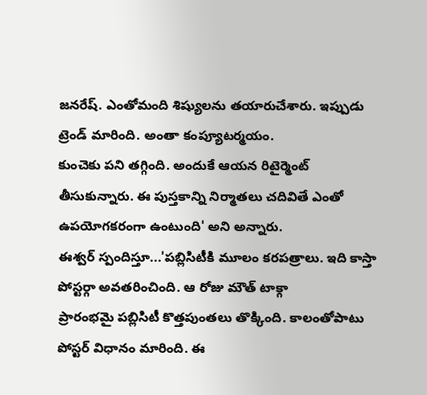జనరేష్. ఎంతోమంది శిష్యులను తయారుచేశారు. ఇప్పుడు ట్రెండ్ మారింది. అంతా కంప్యూటర్మయం.
కుంచెకు పని తగ్గింది. అందుకే ఆయన రిటైర్మెంట్ తీసుకున్నారు. ఈ పుస్తకాన్ని నిర్మాతలు చదివితే ఎంతో
ఉపయోగకరంగా ఉంటుంది' అని అన్నారు.
ఈశ్వర్ స్పందిస్తూ...'పబ్లిసిటీకి మూలం కరపత్రాలు. ఇది కాస్తా పోస్టర్గా అవతరించింది. ఆ రోజు మౌత్ టాక్గా
ప్రారంభమై పబ్లిసిటీ కొత్తపుంతలు తొక్కింది. కాలంతోపాటు పోస్టర్ విధానం మారింది. ఈ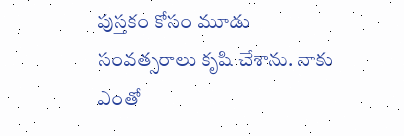పుస్తకం కోసం మూడు
సంవత్సరాలు కృషి చేశాను. నాకు ఎంతో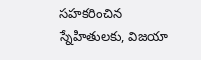సహకరించిన స్నేహితులకు, విజయా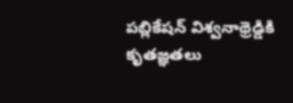పబ్లికేషన్ విశ్వనాథ్రెడ్డికి కృతజ్ఞతలు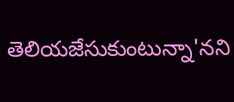తెలియజేసుకుంటున్నా'నని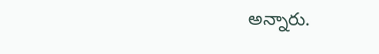అన్నారు.